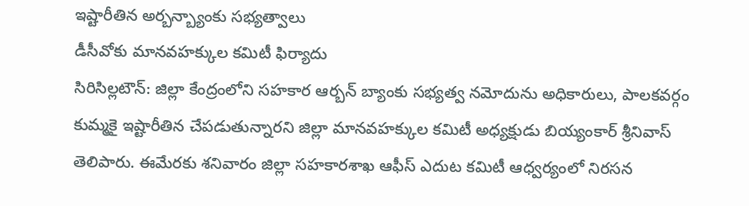ఇష్టారీతిన అర్బన్బ్యాంకు సభ్యత్వాలు
డీసీవోకు మానవహక్కుల కమిటీ ఫిర్యాదు
సిరిసిల్లటౌన్: జిల్లా కేంద్రంలోని సహకార ఆర్బన్ బ్యాంకు సభ్యత్వ నమోదును అధికారులు, పాలకవర్గం కుమ్మకై ఇష్టారీతిన చేపడుతున్నారని జిల్లా మానవహక్కుల కమిటీ అధ్యక్షుడు బియ్యంకార్ శ్రీనివాస్ తెలిపారు. ఈమేరకు శనివారం జిల్లా సహకారశాఖ ఆఫీస్ ఎదుట కమిటీ ఆధ్వర్యంలో నిరసన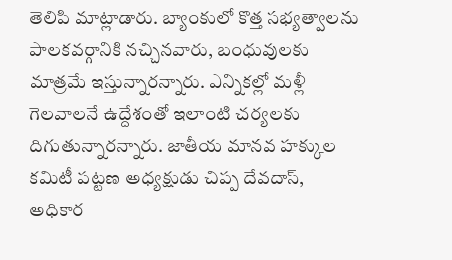తెలిపి మాట్లాడారు. బ్యాంకులో కొత్త సభ్యత్వాలను పాలకవర్గానికి నచ్చినవారు, బంధువులకు మాత్రమే ఇస్తున్నారన్నారు. ఎన్నికల్లో మళ్లీ గెలవాలనే ఉద్దేశంతో ఇలాంటి చర్యలకు దిగుతున్నారన్నారు. జాతీయ మానవ హక్కుల కమిటీ పట్టణ అధ్యక్షుడు చిప్ప దేవదాస్, అధికార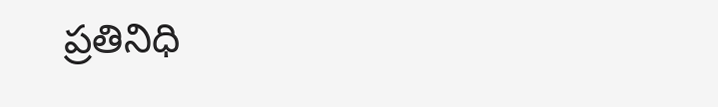ప్రతినిధి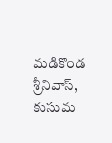మడికొండ శ్రీనివాస్, కుసుమ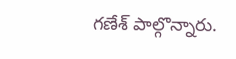గణేశ్ పాల్గొన్నారు.